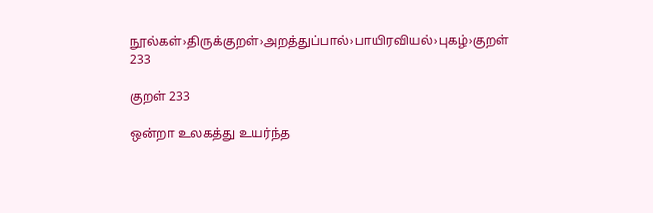நூல்கள்›திருக்குறள்›அறத்துப்பால்›பாயிரவியல்›புகழ்›குறள் 233

குறள் 233

ஒன்றா உலகத்து உயர்ந்த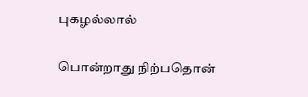புகழல்லால்

பொன்றாது நிற்பதொன்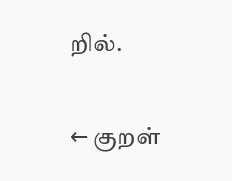றில்.

← குறள்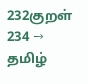232குறள் 234 →
தமிழ்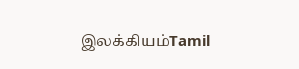இலக்கியம்Tamil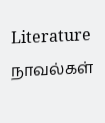Literature
நாவல்கள்